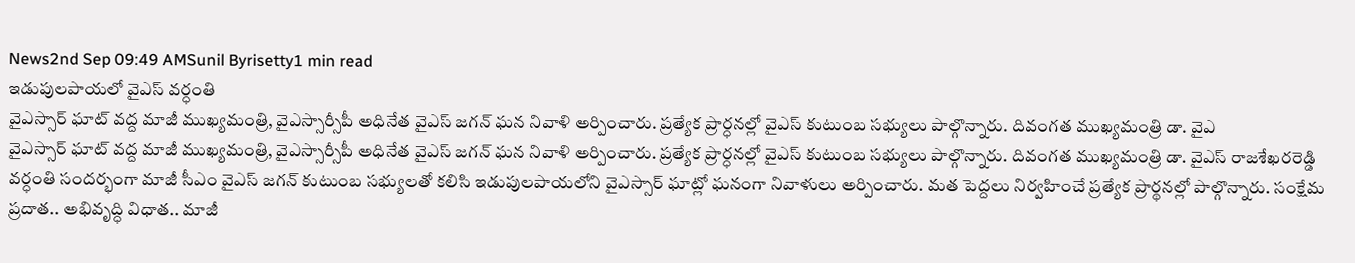News2nd Sep 09:49 AMSunil Byrisetty1 min read
ఇడుపులపాయలో వైఎస్ వర్ధంతి
వైఎస్సార్ ఘాట్ వద్ద మాజీ ముఖ్యమంత్రి, వైఎస్సార్సీపీ అధినేత వైఎస్ జగన్ ఘన నివాళి అర్పించారు. ప్రత్యేక ప్రార్ధనల్లో వైఎస్ కుటుంబ సభ్యులు పాల్గొన్నారు. దివంగత ముఖ్యమంత్రి డా. వైఎ
వైఎస్సార్ ఘాట్ వద్ద మాజీ ముఖ్యమంత్రి, వైఎస్సార్సీపీ అధినేత వైఎస్ జగన్ ఘన నివాళి అర్పించారు. ప్రత్యేక ప్రార్ధనల్లో వైఎస్ కుటుంబ సభ్యులు పాల్గొన్నారు. దివంగత ముఖ్యమంత్రి డా. వైఎస్ రాజశేఖరరెడ్డి వర్ధంతి సందర్భంగా మాజీ సీఎం వైఎస్ జగన్ కుటుంబ సభ్యులతో కలిసి ఇడుపులపాయలోని వైఎస్సార్ ఘాట్లో ఘనంగా నివాళులు అర్పించారు. మత పెద్దలు నిర్వహించే ప్రత్యేక ప్రార్థనల్లో పాల్గొన్నారు. సంక్షేమ ప్రదాత.. అభివృద్ధి విధాత.. మాజీ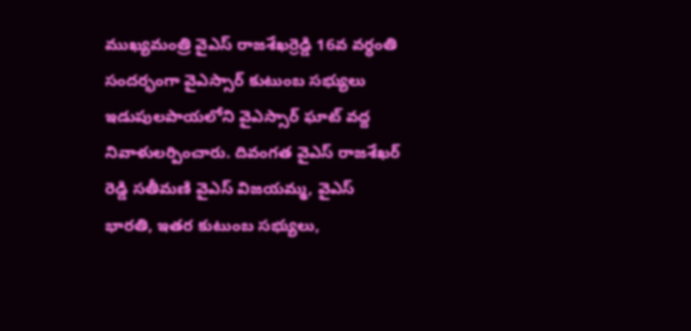ముఖ్యమంత్రి వైఎస్ రాజశేఖర్రెడ్డి 16వ వర్ధంతి సందర్భంగా వైఎస్సార్ కుటుంబ సభ్యులు ఇడుపులపాయలోని వైఎస్సార్ ఘాట్ వద్ద నివాళులర్పించారు. దివంగత వైఎస్ రాజశేఖర్ రెడ్డి సతీమణి వైఎస్ విజయమ్మ, వైఎస్ భారతి, ఇతర కుటుంబ సభ్యులు,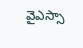వైఎస్సా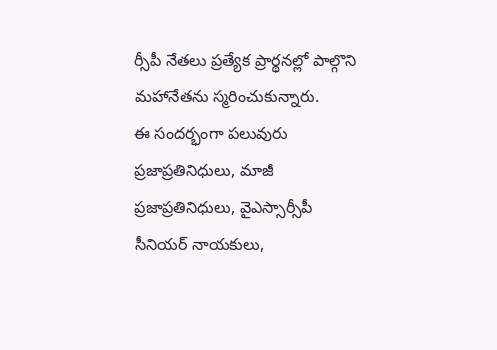ర్సీపీ నేతలు ప్రత్యేక ప్రార్థనల్లో పాల్గొని మహానేతను స్మరించుకున్నారు.
ఈ సందర్భంగా పలువురు ప్రజాప్రతినిధులు, మాజీ ప్రజాప్రతినిధులు, వైఎస్సార్సీపీ సీనియర్ నాయకులు,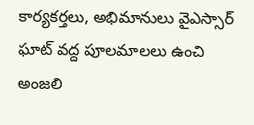కార్యకర్తలు, అభిమానులు వైఎస్సార్ ఘాట్ వద్ద పూలమాలలు ఉంచి అంజలి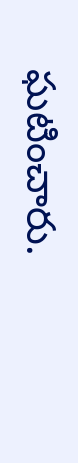ఘటించారు.